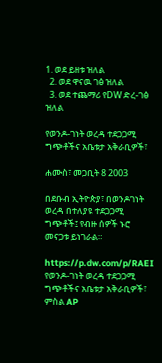1. ወደ ይዘቱ ዝለል
  2. ወደ ዋናዉ ገፅ ዝለል
  3. ወደ ተጨማሪ የDW ድረ-ገፅ ዝለል

የወንዶ-ገነት ወረዳ ተደጋጋሚ ግጭቶችና አቤቱታ አቅራቢዎች፣

ሐሙስ፣ መጋቢት 8 2003

በደቡብ ኢትዮጵያ፣ በወንዶገነት ወረዳ በተለያዩ ተደጋጋሚ ግጭቶች፤ የብዙ ሰዎች ኑሮ መናጋቱ ይነገራል።

https://p.dw.com/p/RAEI
የወንዶ-ገነት ወረዳ ተደጋጋሚ ግጭቶችና አቤቱታ አቅራቢዎች፣
ምስል AP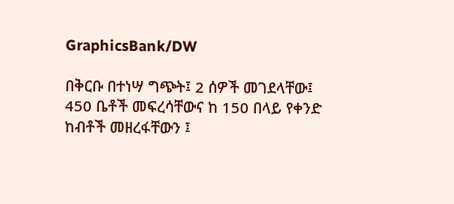GraphicsBank/DW

በቅርቡ በተነሣ ግጭት፤ 2 ሰዎች መገደላቸው፤ 450 ቤቶች መፍረሳቸውና ከ 150 በላይ የቀንድ ከብቶች መዘረፋቸውን ፤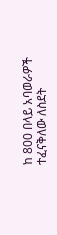ከ 800 በላይ አባወራዎች ተፈናቅለው ለስደት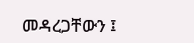መዳረጋቸውን ፤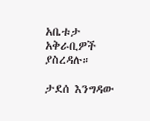አቤቱታ አቅራቢዎች ያስረዳሉ።

ታደሰ እንግዳው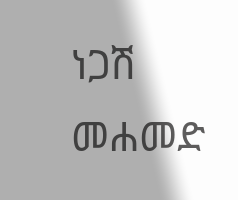ነጋሽ መሐመድ